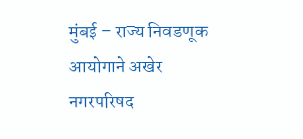मुंबई – राज्य निवडणूक आयोगाने अखेर नगरपरिषद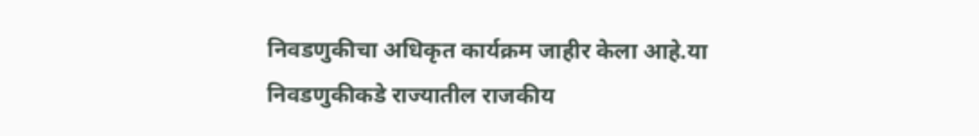निवडणुकीचा अधिकृत कार्यक्रम जाहीर केला आहे.या निवडणुकीकडे राज्यातील राजकीय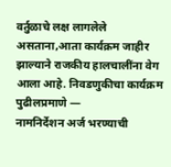वर्तुळाचे लक्ष लागलेले असताना,आता कार्यक्रम जाहीर झाल्याने राजकीय हालचालींना वेग आला आहे. निवडणुकीचा कार्यक्रम पुढीलप्रमाणे —
नामनिर्देशन अर्ज भरण्याची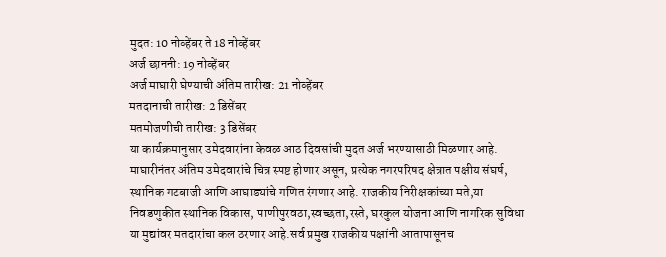मुदत: 10 नोव्हेंबर ते 18 नोव्हेंबर
अर्ज छाननी: 19 नोव्हेंबर
अर्ज माघारी घेण्याची अंतिम तारीख: 21 नोव्हेंबर
मतदानाची तारीख: 2 डिसेंबर
मतमोजणीची तारीख: 3 डिसेंबर
या कार्यक्रमानुसार उमेदवारांना केवळ आठ दिवसांची मुदत अर्ज भरण्यासाठी मिळणार आहे. माघारीनंतर अंतिम उमेदवारांचे चित्र स्पष्ट होणार असून, प्रत्येक नगरपरिषद क्षेत्रात पक्षीय संघर्ष, स्थानिक गटबाजी आणि आघाड्यांचे गणित रंगणार आहे. राजकीय निरीक्षकांच्या मते,या निवडणुकीत स्थानिक विकास, पाणीपुरवठा,स्वच्छता,रस्ते, घरकुल योजना आणि नागरिक सुविधा या मुद्यांवर मतदारांचा कल ठरणार आहे.सर्व प्रमुख राजकीय पक्षांनी आतापासूनच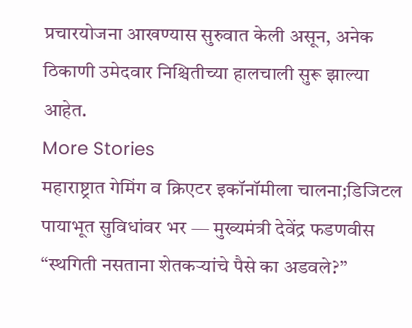प्रचारयोजना आखण्यास सुरुवात केली असून, अनेक ठिकाणी उमेदवार निश्चितीच्या हालचाली सुरू झाल्या आहेत.
More Stories
महाराष्ट्रात गेमिंग व क्रिएटर इकॉनॉमीला चालना;डिजिटल पायाभूत सुविधांवर भर — मुख्यमंत्री देवेंद्र फडणवीस
“स्थगिती नसताना शेतकऱ्यांचे पैसे का अडवले?”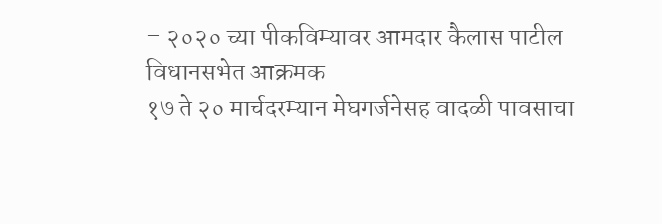– २०२० च्या पीकविम्यावर आमदार कैलास पाटील विधानसभेत आक्रमक
१७ ते २० मार्चदरम्यान मेघगर्जनेसह वादळी पावसाचा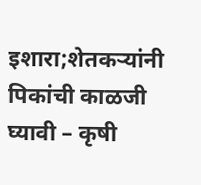इशारा;शेतकऱ्यांनी पिकांची काळजी घ्यावी – कृषी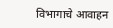विभागाचे आवाहन